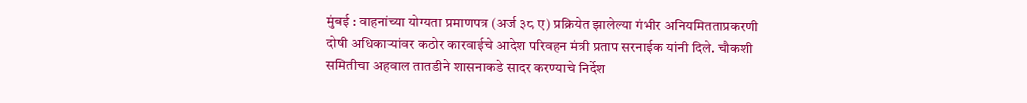मुंबई : वाहनांच्या योग्यता प्रमाणपत्र (अर्ज ३८ ए) प्रक्रियेत झालेल्या गंभीर अनियमितताप्रकरणी दोषी अधिकाऱ्यांवर कठोर कारवाईचे आदेश परिवहन मंत्री प्रताप सरनाईक यांनी दिले. चौकशी समितीचा अहवाल तातडीने शासनाकडे सादर करण्याचे निर्देश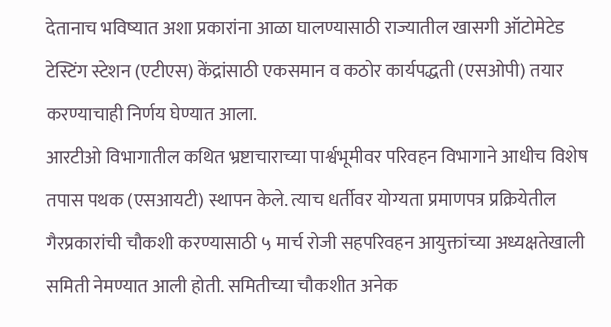देतानाच भविष्यात अशा प्रकारांना आळा घालण्यासाठी राज्यातील खासगी ऑटोमेटेड टेस्टिंग स्टेशन (एटीएस) केंद्रांसाठी एकसमान व कठोर कार्यपद्धती (एसओपी) तयार करण्याचाही निर्णय घेण्यात आला.
आरटीओ विभागातील कथित भ्रष्टाचाराच्या पार्श्वभूमीवर परिवहन विभागाने आधीच विशेष तपास पथक (एसआयटी) स्थापन केले. त्याच धर्तीवर योग्यता प्रमाणपत्र प्रक्रियेतील गैरप्रकारांची चौकशी करण्यासाठी ५ मार्च रोजी सहपरिवहन आयुक्तांच्या अध्यक्षतेखाली समिती नेमण्यात आली होती. समितीच्या चौकशीत अनेक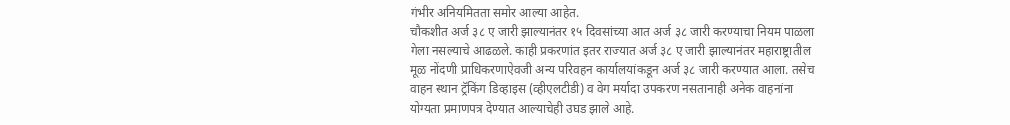गंभीर अनियमितता समोर आल्या आहेत.
चौकशीत अर्ज ३८ ए जारी झाल्यानंतर १५ दिवसांच्या आत अर्ज ३८ जारी करण्याचा नियम पाळला गेला नसल्याचे आढळले. काही प्रकरणांत इतर राज्यात अर्ज ३८ ए जारी झाल्यानंतर महाराष्ट्रातील मूळ नोंदणी प्राधिकरणाऐवजी अन्य परिवहन कार्यालयांकडून अर्ज ३८ जारी करण्यात आला. तसेच वाहन स्थान ट्रॅकिंग डिव्हाइस (व्हीएलटीडी) व वेग मर्यादा उपकरण नसतानाही अनेक वाहनांना योग्यता प्रमाणपत्र देण्यात आल्याचेही उघड झाले आहे.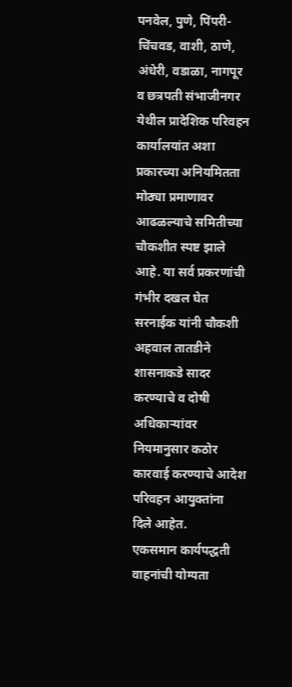पनवेल, पुणे, पिंपरी-चिंचवड, वाशी, ठाणे, अंधेरी, वडाळा, नागपूर व छत्रपती संभाजीनगर येथील प्रादेशिक परिवहन कार्यालयांत अशा प्रकारच्या अनियमितता मोठ्या प्रमाणावर आढळल्याचे समितीच्या चौकशीत स्पष्ट झाले आहे. या सर्व प्रकरणांची गंभीर दखल घेत सरनाईक यांनी चौकशी अहवाल तातडीने शासनाकडे सादर करण्याचे व दोषी अधिकाऱ्यांवर नियमानुसार कठोर कारवाई करण्याचे आदेश परिवहन आयुक्तांना दिले आहेत.
एकसमान कार्यपद्धती
वाहनांची योग्यता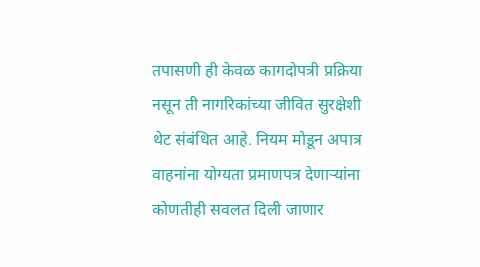तपासणी ही केवळ कागदोपत्री प्रक्रिया नसून ती नागरिकांच्या जीवित सुरक्षेशी थेट संबंधित आहे. नियम मोडून अपात्र वाहनांना योग्यता प्रमाणपत्र देणाऱ्यांना कोणतीही सवलत दिली जाणार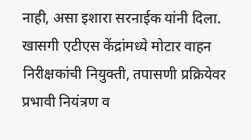नाही, असा इशारा सरनाईक यांनी दिला.
खासगी एटीएस केंद्रांमध्ये मोटार वाहन निरीक्षकांची नियुक्ती, तपासणी प्रक्रियेवर प्रभावी नियंत्रण व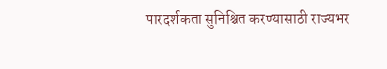पारदर्शकता सुनिश्चित करण्यासाठी राज्यभर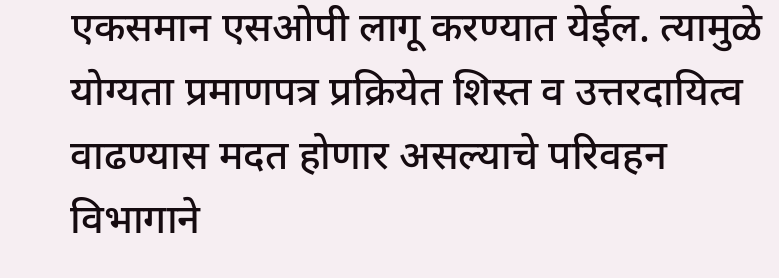एकसमान एसओपी लागू करण्यात येईल. त्यामुळे योग्यता प्रमाणपत्र प्रक्रियेत शिस्त व उत्तरदायित्व वाढण्यास मदत होणार असल्याचे परिवहन विभागाने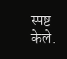स्पष्ट केले.